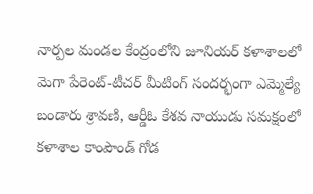నార్పల మండల కేంద్రంలోని జూనియర్ కళాశాలలో మెగా పేరెంట్-టీచర్ మీటింగ్ సందర్భంగా ఎమ్మెల్యే బండారు శ్రావణి, ఆర్డీఓ కేశవ నాయుడు సమక్షంలో కళాశాల కాంపౌండ్ గోడ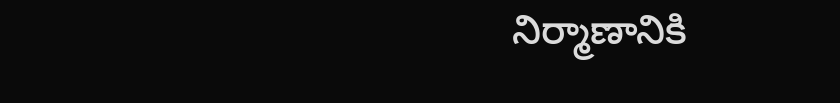నిర్మాణానికి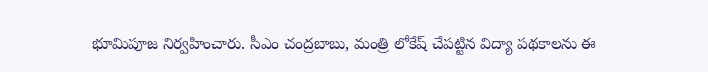భూమిపూజ నిర్వహించారు. సీఎం చంద్రబాబు, మంత్రి లోకేష్ చేపట్టిన విద్యా పథకాలను ఈ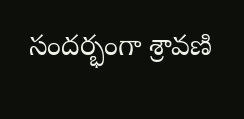సందర్భంగా శ్రావణి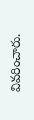వివరించారు.